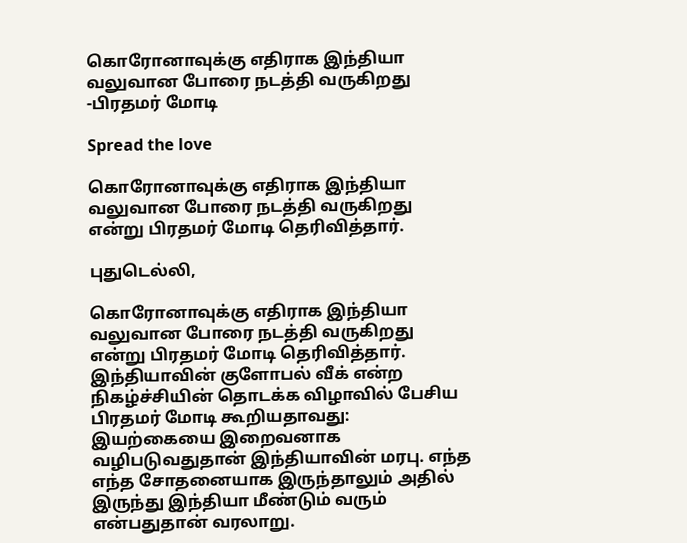கொரோனாவுக்கு எதிராக இந்தியா வலுவான போரை நடத்தி வருகிறது -பிரதமர் மோடி

Spread the love

கொரோனாவுக்கு எதிராக இந்தியா வலுவான போரை நடத்தி வருகிறது என்று பிரதமர் மோடி தெரிவித்தார்.

புதுடெல்லி,

கொரோனாவுக்கு எதிராக இந்தியா வலுவான போரை நடத்தி வருகிறது என்று பிரதமர் மோடி தெரிவித்தார். இந்தியாவின் குளோபல் வீக் என்ற நிகழ்ச்சியின் தொடக்க விழாவில் பேசிய பிரதமர் மோடி கூறியதாவது: இயற்கையை இறைவனாக வழிபடுவதுதான் இந்தியாவின் மரபு. எந்த எந்த சோதனையாக இருந்தாலும் அதில் இருந்து இந்தியா மீண்டும் வரும் என்பதுதான் வரலாறு.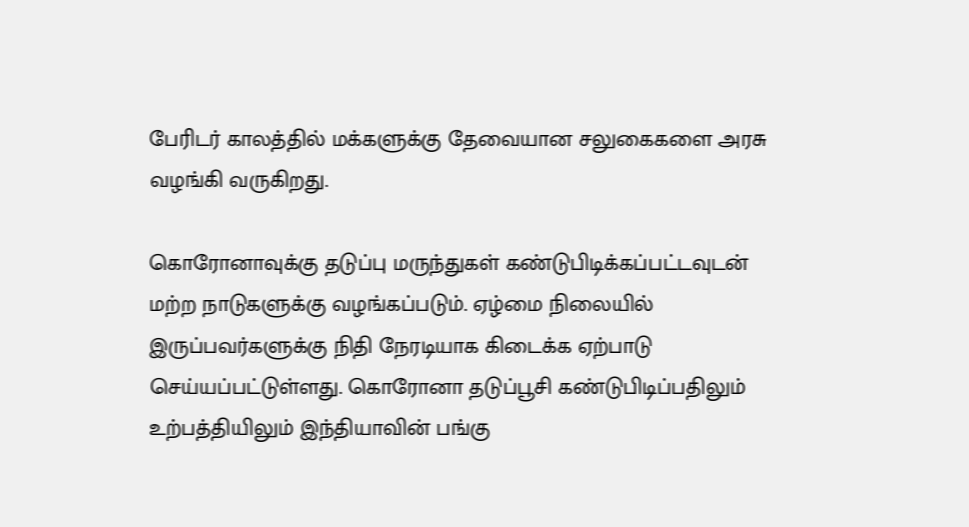பேரிடர் காலத்தில் மக்களுக்கு தேவையான சலுகைகளை அரசு வழங்கி வருகிறது.

கொரோனாவுக்கு தடுப்பு மருந்துகள் கண்டுபிடிக்கப்பட்டவுடன் மற்ற நாடுகளுக்கு வழங்கப்படும். ஏழ்மை நிலையில் இருப்பவர்களுக்கு நிதி நேரடியாக கிடைக்க ஏற்பாடு செய்யப்பட்டுள்ளது. கொரோனா தடுப்பூசி கண்டுபிடிப்பதிலும் உற்பத்தியிலும் இந்தியாவின் பங்கு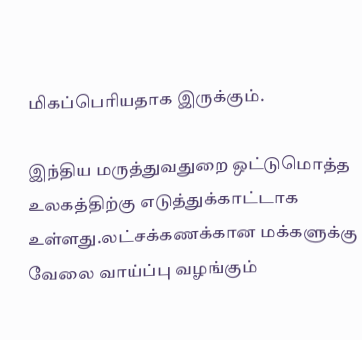மிகப்பெரியதாக இருக்கும்.

இந்திய மருத்துவதுறை ஒட்டுமொத்த உலகத்திற்கு எடுத்துக்காட்டாக உள்ளது.லட்சக்கணக்கான மக்களுக்கு வேலை வாய்ப்பு வழங்கும்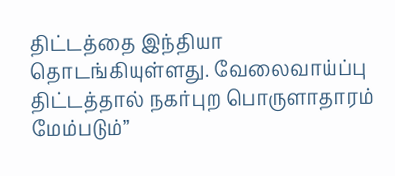திட்டத்தை இந்தியா தொடங்கியுள்ளது. வேலைவாய்ப்பு திட்டத்தால் நகர்புற பொருளாதாரம் மேம்படும்”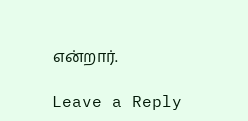என்றார்.

Leave a Reply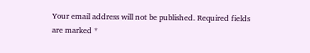Your email address will not be published. Required fields are marked *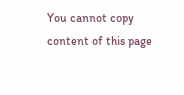You cannot copy content of this page